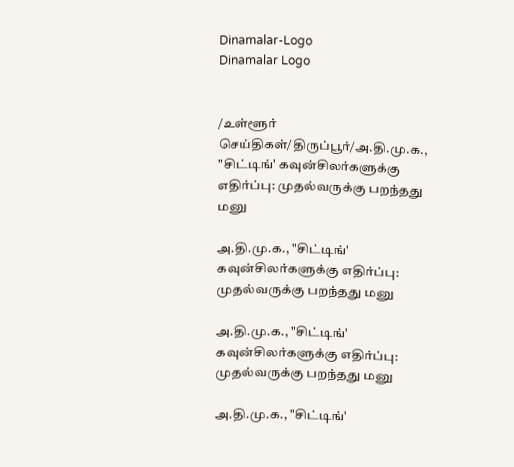Dinamalar-Logo
Dinamalar Logo


/உள்ளூர் செய்திகள்/திருப்பூர்/அ.தி.மு.க., "சிட்டிங்' கவுன்சிலர்களுக்கு எதிர்ப்பு: முதல்வருக்கு பறந்தது மனு

அ.தி.மு.க., "சிட்டிங்' கவுன்சிலர்களுக்கு எதிர்ப்பு: முதல்வருக்கு பறந்தது மனு

அ.தி.மு.க., "சிட்டிங்' கவுன்சிலர்களுக்கு எதிர்ப்பு: முதல்வருக்கு பறந்தது மனு

அ.தி.மு.க., "சிட்டிங்'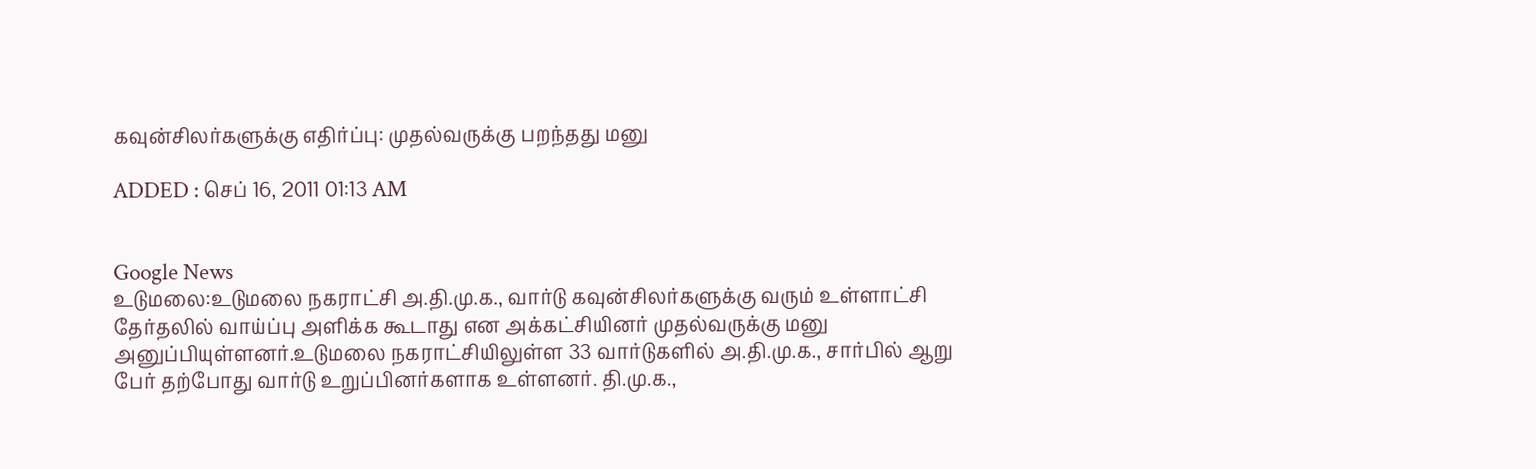கவுன்சிலர்களுக்கு எதிர்ப்பு: முதல்வருக்கு பறந்தது மனு

ADDED : செப் 16, 2011 01:13 AM


Google News
உடுமலை:உடுமலை நகராட்சி அ.தி.மு.க., வார்டு கவுன்சிலர்களுக்கு வரும் உள்ளாட்சி தேர்தலில் வாய்ப்பு அளிக்க கூடாது என அக்கட்சியினர் முதல்வருக்கு மனு அனுப்பியுள்ளனர்.உடுமலை நகராட்சியிலுள்ள 33 வார்டுகளில் அ.தி.மு.க., சார்பில் ஆறு பேர் தற்போது வார்டு உறுப்பினர்களாக உள்ளனர். தி.மு.க.,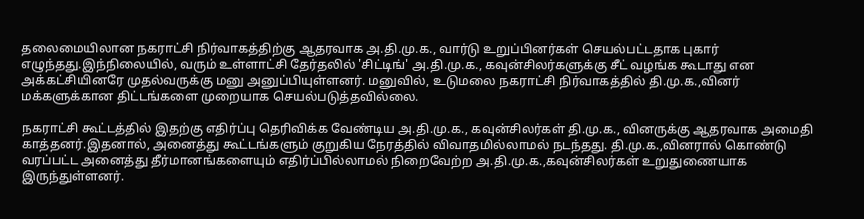தலைமையிலான நகராட்சி நிர்வாகத்திற்கு ஆதரவாக அ.தி.மு.க., வார்டு உறுப்பினர்கள் செயல்பட்டதாக புகார் எழுந்தது.இந்நிலையில், வரும் உள்ளாட்சி தேர்தலில் 'சிட்டிங்' அ.தி.மு.க., கவுன்சிலர்களுக்கு சீட் வழங்க கூடாது என அக்கட்சியினரே முதல்வருக்கு மனு அனுப்பியுள்ளனர். மனுவில், உடுமலை நகராட்சி நிர்வாகத்தில் தி.மு.க.,வினர் மக்களுக்கான திட்டங்களை முறையாக செயல்படுத்தவில்லை.

நகராட்சி கூட்டத்தில் இதற்கு எதிர்ப்பு தெரிவிக்க வேண்டிய அ.தி.மு.க., கவுன்சிலர்கள் தி.மு.க., வினருக்கு ஆதரவாக அமைதி காத்தனர்.இதனால், அனைத்து கூட்டங்களும் குறுகிய நேரத்தில் விவாதமில்லாமல் நடந்தது. தி.மு.க.,வினரால் கொண்டு வரப்பட்ட அனைத்து தீர்மானங்களையும் எதிர்ப்பில்லாமல் நிறைவேற்ற அ.தி.மு.க.,கவுன்சிலர்கள் உறுதுணையாக இருந்துள்ளனர்.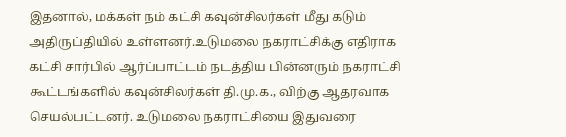இதனால், மக்கள் நம் கட்சி கவுன்சிலர்கள் மீது கடும் அதிருப்தியில் உள்ளனர்.உடுமலை நகராட்சிக்கு எதிராக கட்சி சார்பில் ஆர்ப்பாட்டம் நடத்திய பின்னரும் நகராட்சி கூட்டங்களில் கவுன்சிலர்கள் தி.மு.க., விற்கு ஆதரவாக செயல்பட்டனர். உடுமலை நகராட்சியை இதுவரை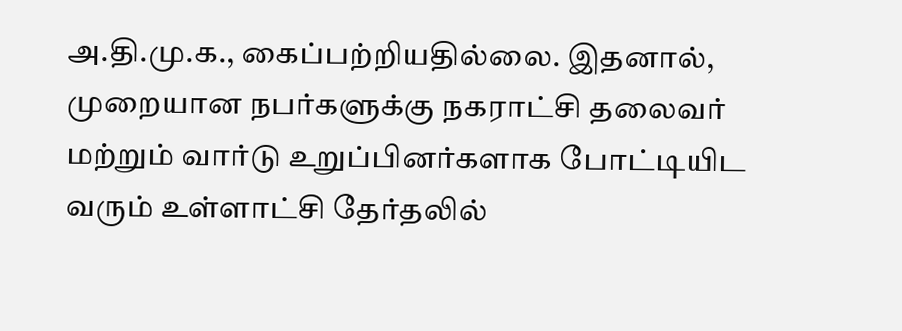அ.தி.மு.க., கைப்பற்றியதில்லை. இதனால், முறையான நபர்களுக்கு நகராட்சி தலைவர் மற்றும் வார்டு உறுப்பினர்களாக போட்டியிட வரும் உள்ளாட்சி தேர்தலில்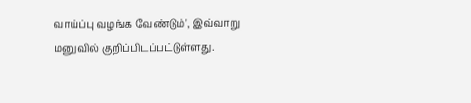வாய்ப்பு வழங்க வேண்டும்', இவ்வாறு மனுவில் குறிப்பிடப்பட்டுள்ளது.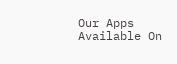Our Apps Available On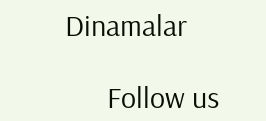Dinamalar

      Follow us